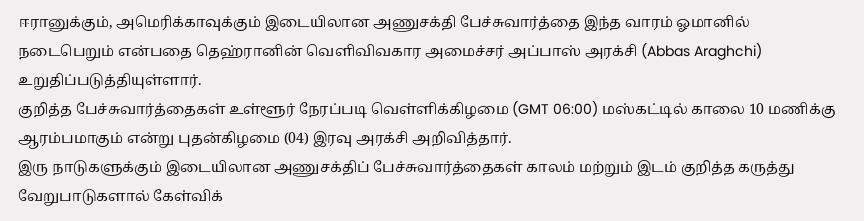ஈரானுக்கும், அமெரிக்காவுக்கும் இடையிலான அணுசக்தி பேச்சுவார்த்தை இந்த வாரம் ஓமானில் நடைபெறும் என்பதை தெஹ்ரானின் வெளிவிவகார அமைச்சர் அப்பாஸ் அரக்சி (Abbas Araghchi) உறுதிப்படுத்தியுள்ளார்.
குறித்த பேச்சுவார்த்தைகள் உள்ளூர் நேரப்படி வெள்ளிக்கிழமை (GMT 06:00) மஸ்கட்டில் காலை 10 மணிக்கு ஆரம்பமாகும் என்று புதன்கிழமை (04) இரவு அரக்சி அறிவித்தார்.
இரு நாடுகளுக்கும் இடையிலான அணுசக்திப் பேச்சுவார்த்தைகள் காலம் மற்றும் இடம் குறித்த கருத்து வேறுபாடுகளால் கேள்விக்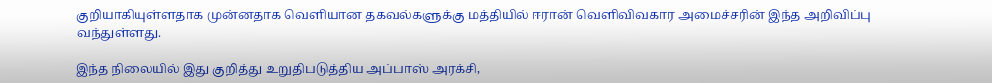குறியாகியுள்ளதாக முன்னதாக வெளியான தகவல்களுக்கு மத்தியில் ஈரான் வெளிவிவகார அமைச்சரின் இந்த அறிவிப்பு வந்துள்ளது.

இந்த நிலையில் இது குறித்து உறுதிபடுத்திய அப்பாஸ் அரக்சி,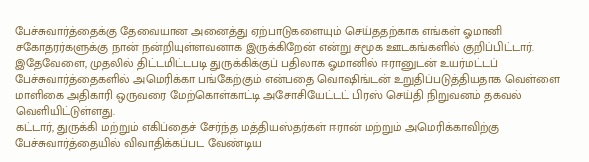பேச்சுவார்த்தைக்கு தேவையான அனைத்து ஏற்பாடுகளையும் செய்ததற்காக எங்கள் ஓமானி சகோதரர்களுக்கு நான் நன்றியுள்ளவனாக இருக்கிறேன் என்று சமூக ஊடகங்களில் குறிப்பிட்டார்.
இதேவேளை, முதலில் திட்டமிட்டபடி துருக்கிக்குப் பதிலாக ஓமானில் ஈரானுடன் உயர்மட்டப் பேச்சுவார்த்தைகளில் அமெரிக்கா பங்கேற்கும் என்பதை வொஷிங்டன் உறுதிப்படுத்தியதாக வெள்ளை மாளிகை அதிகாரி ஒருவரை மேற்கொள்காட்டி அசோசியேட்டட் பிரஸ் செய்தி நிறுவனம் தகவல் வெளியிட்டுள்ளது.
கட்டார், துருக்கி மற்றும் எகிப்தைச் சேர்ந்த மத்தியஸ்தர்கள் ஈரான் மற்றும் அமெரிக்காவிற்கு பேச்சுவார்த்தையில் விவாதிக்கப்பட வேண்டிய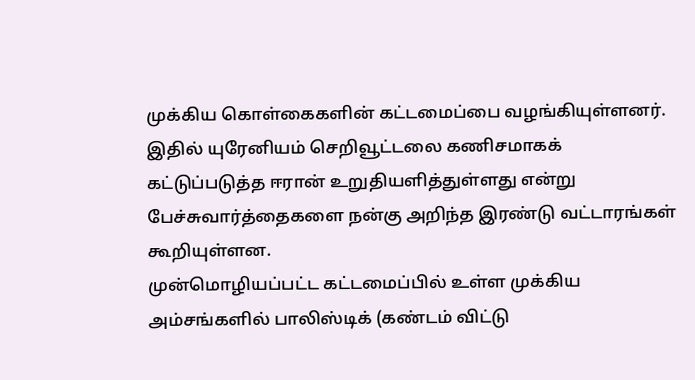முக்கிய கொள்கைகளின் கட்டமைப்பை வழங்கியுள்ளனர்.
இதில் யுரேனியம் செறிவூட்டலை கணிசமாகக் கட்டுப்படுத்த ஈரான் உறுதியளித்துள்ளது என்று பேச்சுவார்த்தைகளை நன்கு அறிந்த இரண்டு வட்டாரங்கள் கூறியுள்ளன.
முன்மொழியப்பட்ட கட்டமைப்பில் உள்ள முக்கிய அம்சங்களில் பாலிஸ்டிக் (கண்டம் விட்டு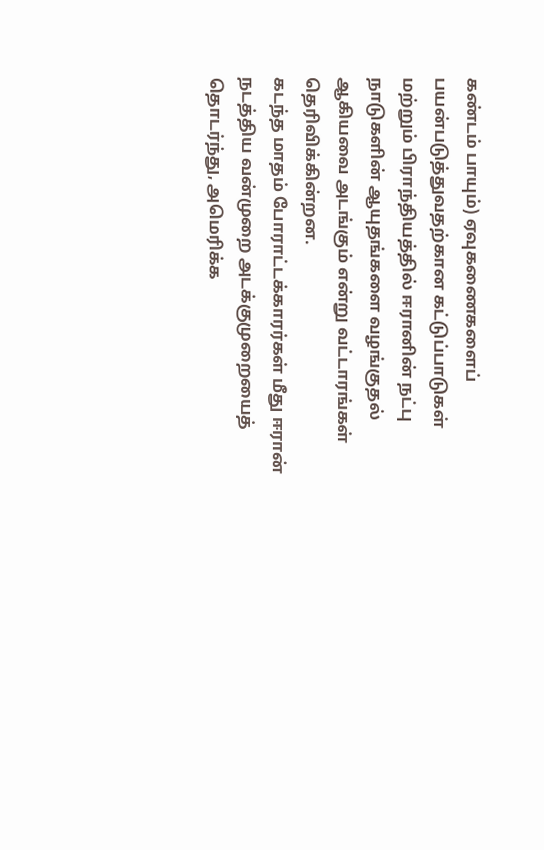கண்டம் பாயும்) ஏவுகணைகளைப் பயன்படுத்துவதற்கான கட்டுப்பாடுகள் மற்றும் பிராந்தியத்தில் ஈரானின் நட்பு நாடுகளின் ஆயுதங்களை வழங்குதல் ஆகியவை அடங்கும் என்று வட்டாரங்கள் தெரிவிக்கின்றன.
கடந்த மாதம் போராட்டக்காரர்கள் மீது ஈரான் நடத்திய வன்முறை அடக்குமுறையைத் தொடர்ந்து, அமெரிக்க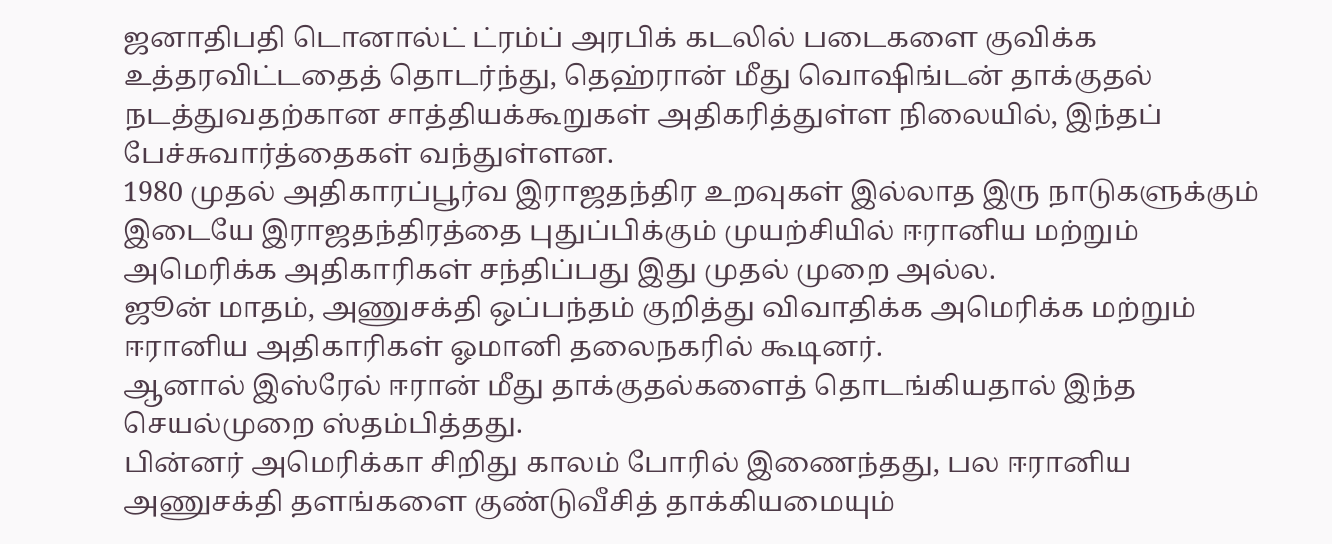ஜனாதிபதி டொனால்ட் ட்ரம்ப் அரபிக் கடலில் படைகளை குவிக்க உத்தரவிட்டதைத் தொடர்ந்து, தெஹ்ரான் மீது வொஷிங்டன் தாக்குதல் நடத்துவதற்கான சாத்தியக்கூறுகள் அதிகரித்துள்ள நிலையில், இந்தப் பேச்சுவார்த்தைகள் வந்துள்ளன.
1980 முதல் அதிகாரப்பூர்வ இராஜதந்திர உறவுகள் இல்லாத இரு நாடுகளுக்கும் இடையே இராஜதந்திரத்தை புதுப்பிக்கும் முயற்சியில் ஈரானிய மற்றும் அமெரிக்க அதிகாரிகள் சந்திப்பது இது முதல் முறை அல்ல.
ஜூன் மாதம், அணுசக்தி ஒப்பந்தம் குறித்து விவாதிக்க அமெரிக்க மற்றும் ஈரானிய அதிகாரிகள் ஓமானி தலைநகரில் கூடினர்.
ஆனால் இஸ்ரேல் ஈரான் மீது தாக்குதல்களைத் தொடங்கியதால் இந்த செயல்முறை ஸ்தம்பித்தது.
பின்னர் அமெரிக்கா சிறிது காலம் போரில் இணைந்தது, பல ஈரானிய அணுசக்தி தளங்களை குண்டுவீசித் தாக்கியமையும்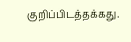குறிப்பிடத்தக்கது.